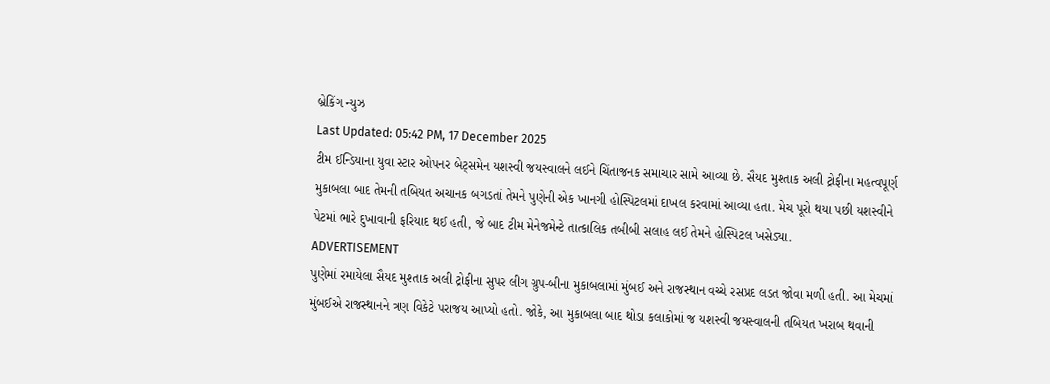બ્રેકિંગ ન્યુઝ
Last Updated: 05:42 PM, 17 December 2025
ટીમ ઈન્ડિયાના યુવા સ્ટાર ઓપનર બેટ્સમેન યશસ્વી જયસ્વાલને લઈને ચિંતાજનક સમાચાર સામે આવ્યા છે. સૈયદ મુશ્તાક અલી ટ્રોફીના મહત્વપૂર્ણ મુકાબલા બાદ તેમની તબિયત અચાનક બગડતાં તેમને પુણેની એક ખાનગી હોસ્પિટલમાં દાખલ કરવામાં આવ્યા હતા. મેચ પૂરો થયા પછી યશસ્વીને પેટમાં ભારે દુખાવાની ફરિયાદ થઈ હતી, જે બાદ ટીમ મેનેજમેન્ટે તાત્કાલિક તબીબી સલાહ લઈ તેમને હોસ્પિટલ ખસેડ્યા.
ADVERTISEMENT
પુણેમાં રમાયેલા સૈયદ મુશ્તાક અલી ટ્રોફીના સુપર લીગ ગ્રુપ-બીના મુકાબલામાં મુંબઈ અને રાજસ્થાન વચ્ચે રસપ્રદ લડત જોવા મળી હતી. આ મેચમાં મુંબઈએ રાજસ્થાનને ત્રણ વિકેટે પરાજય આપ્યો હતો. જોકે, આ મુકાબલા બાદ થોડા કલાકોમાં જ યશસ્વી જયસ્વાલની તબિયત ખરાબ થવાની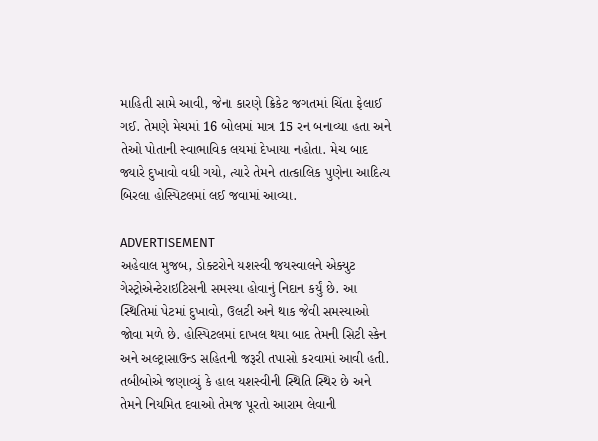માહિતી સામે આવી, જેના કારણે ક્રિકેટ જગતમાં ચિંતા ફેલાઈ ગઈ. તેમણે મેચમાં 16 બોલમાં માત્ર 15 રન બનાવ્યા હતા અને તેઓ પોતાની સ્વાભાવિક લયમાં દેખાયા નહોતા. મેચ બાદ જ્યારે દુખાવો વધી ગયો, ત્યારે તેમને તાત્કાલિક પુણેના આદિત્ય બિરલા હોસ્પિટલમાં લઈ જવામાં આવ્યા.

ADVERTISEMENT
અહેવાલ મુજબ, ડોક્ટરોને યશસ્વી જયસ્વાલને એક્યુટ ગેસ્ટ્રોએન્ટેરાઇટિસની સમસ્યા હોવાનું નિદાન કર્યું છે. આ સ્થિતિમાં પેટમાં દુખાવો, ઉલટી અને થાક જેવી સમસ્યાઓ જોવા મળે છે. હોસ્પિટલમાં દાખલ થયા બાદ તેમની સિટી સ્કેન અને અલ્ટ્રાસાઉન્ડ સહિતની જરૂરી તપાસો કરવામાં આવી હતી. તબીબોએ જણાવ્યું કે હાલ યશસ્વીની સ્થિતિ સ્થિર છે અને તેમને નિયમિત દવાઓ તેમજ પૂરતો આરામ લેવાની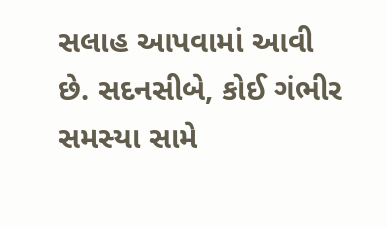સલાહ આપવામાં આવી છે. સદનસીબે, કોઈ ગંભીર સમસ્યા સામે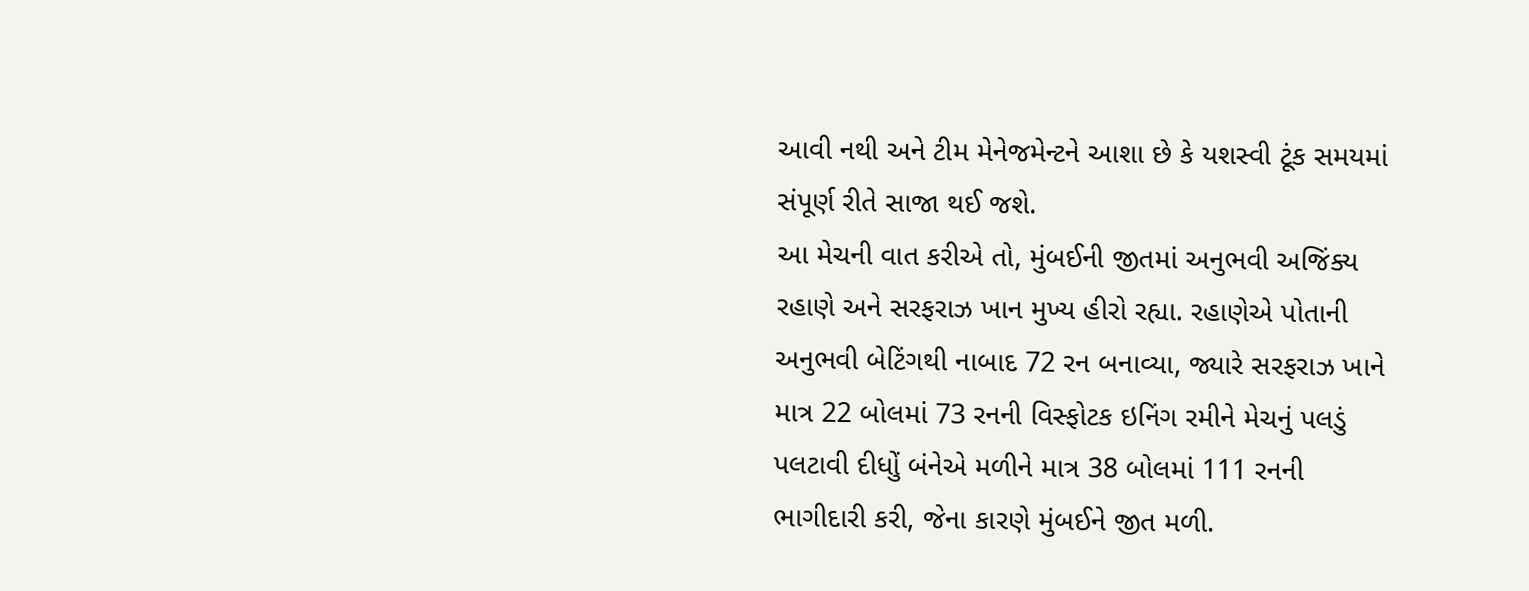આવી નથી અને ટીમ મેનેજમેન્ટને આશા છે કે યશસ્વી ટૂંક સમયમાં સંપૂર્ણ રીતે સાજા થઈ જશે.
આ મેચની વાત કરીએ તો, મુંબઈની જીતમાં અનુભવી અજિંક્ય રહાણે અને સરફરાઝ ખાન મુખ્ય હીરો રહ્યા. રહાણેએ પોતાની અનુભવી બેટિંગથી નાબાદ 72 રન બનાવ્યા, જ્યારે સરફરાઝ ખાને માત્ર 22 બોલમાં 73 રનની વિસ્ફોટક ઇનિંગ રમીને મેચનું પલડું પલટાવી દીધોું બંનેએ મળીને માત્ર 38 બોલમાં 111 રનની ભાગીદારી કરી, જેના કારણે મુંબઈને જીત મળી.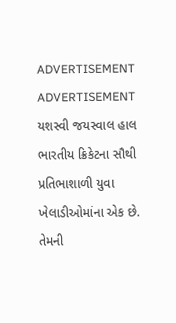ADVERTISEMENT
ADVERTISEMENT
યશસ્વી જયસ્વાલ હાલ ભારતીય ક્રિકેટના સૌથી પ્રતિભાશાળી યુવા ખેલાડીઓમાંના એક છે. તેમની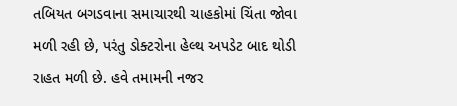તબિયત બગડવાના સમાચારથી ચાહકોમાં ચિંતા જોવા મળી રહી છે, પરંતુ ડોક્ટરોના હેલ્થ અપડેટ બાદ થોડી રાહત મળી છે. હવે તમામની નજર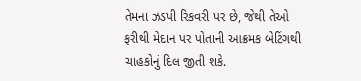તેમના ઝડપી રિકવરી પર છે, જેથી તેઓ ફરીથી મેદાન પર પોતાની આક્રમક બેટિંગથી ચાહકોનું દિલ જીતી શકે.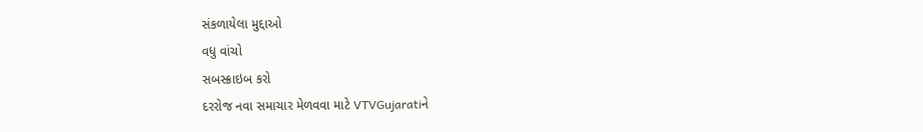સંકળાયેલા મુદ્દાઓ
વધુ વાંચો
સબસ્ક્રાઇબ કરો
દરરોજ નવા સમાચાર મેળવવા માટે VTVGujaratiને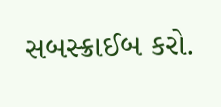સબસ્ક્રાઈબ કરો.